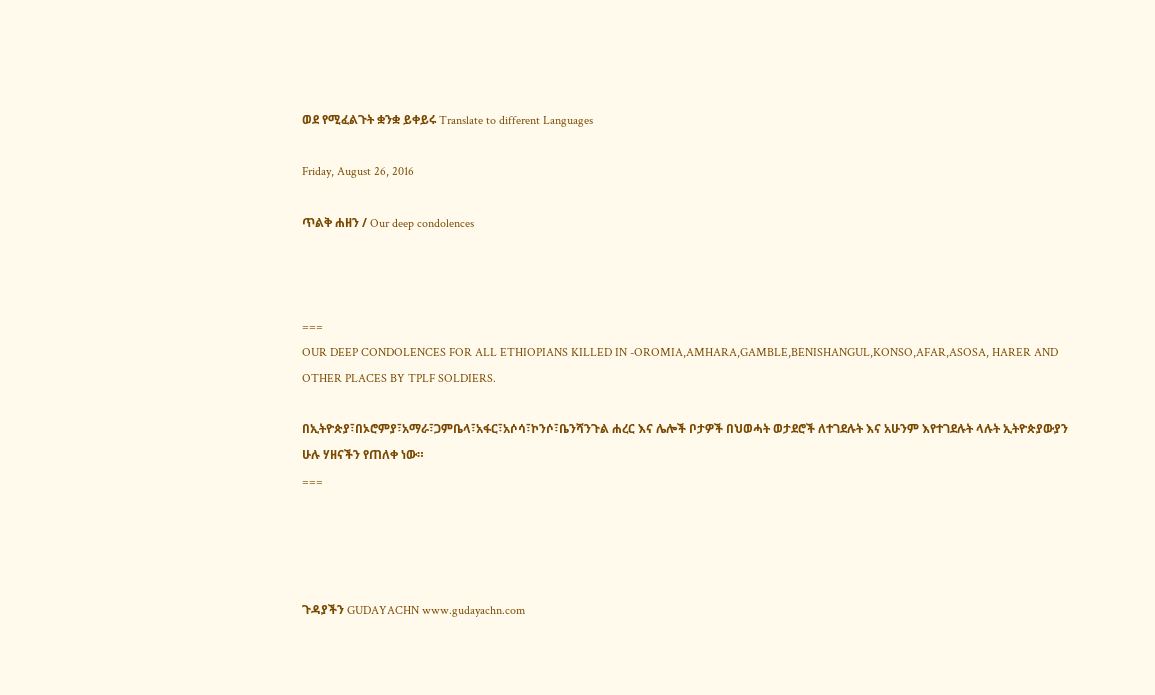ወደ የሚፈልጉት ቋንቋ ይቀይሩ Translate to different Languages

Friday, August 26, 2016

ጥልቅ ሐዘን / Our deep condolences



===
OUR DEEP CONDOLENCES FOR ALL ETHIOPIANS KILLED IN -OROMIA,AMHARA,GAMBLE,BENISHANGUL,KONSO,AFAR,ASOSA, HARER AND OTHER PLACES BY TPLF SOLDIERS.

በኢትዮጵያ፣በኦሮምያ፣አማራ፣ጋምቤላ፣አፋር፣አሶሳ፣ኮንሶ፣ቤንሻንጉል ሐረር እና ሌሎች ቦታዎች በህወሓት ወታደሮች ለተገደሉት እና አሁንም እየተገደሉት ላሉት ኢትዮጵያውያን ሁሉ ሃዘናችን የጠለቀ ነው።
===




ጉዳያችን GUDAYACHN www.gudayachn.com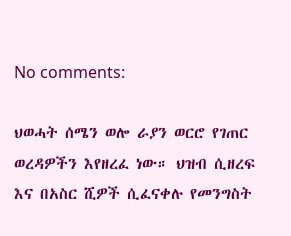No comments:

ህወሓት ሰሜን ወሎ ራያን ወርሮ የገጠር ወረዳዎችን እየዘረፈ ነው። ህዝብ ሲዘረፍ እና በአስር ሺዎች ሲፈናቀሉ የመንግስት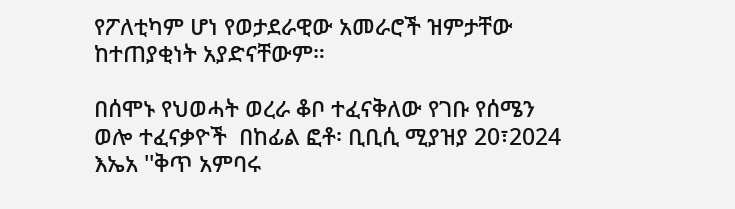የፖለቲካም ሆነ የወታደራዊው አመራሮች ዝምታቸው ከተጠያቂነት አያድናቸውም።

በሰሞኑ የህወሓት ወረራ ቆቦ ተፈናቅለው የገቡ የሰሜን ወሎ ተፈናቃዮች  በከፊል ፎቶ፡ ቢቢሲ ሚያዝያ 20፣2024 እኤአ ''ቅጥ አምባሩ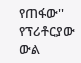የጠፋው'' የፕሪቶርያው ውል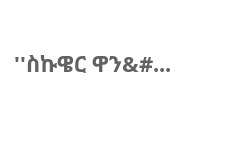''ስኩዌር ዋን&#...